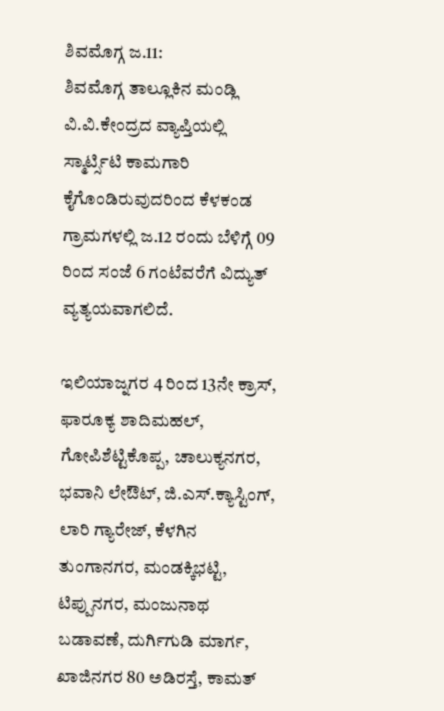ಶಿವಮೊಗ್ಗ ಜ.11:
ಶಿವಮೊಗ್ಗ ತಾಲ್ಲೂಕಿನ ಮಂಡ್ಲಿ ವಿ.ವಿ.ಕೇಂದ್ರದ ವ್ಯಾಪ್ತಿಯಲ್ಲಿ ಸ್ಮಾರ್ಟ್ಸಿಟಿ ಕಾಮಗಾರಿ ಕೈಗೊಂಡಿರುವುದರಿಂದ ಕೆಳಕಂಡ ಗ್ರಾಮಗಳಲ್ಲಿ ಜ.12 ರಂದು ಬೆಳಿಗ್ಗೆ 09 ರಿಂದ ಸಂಜೆ 6 ಗಂಟೆವರೆಗೆ ವಿದ್ಯುತ್ ವ್ಯತ್ಯಯವಾಗಲಿದೆ.

ಇಲಿಯಾಜ್ನಗರ 4 ರಿಂದ 13ನೇ ಕ್ರಾಸ್, ಫಾರೂಕ್ಯ ಶಾದಿಮಹಲ್, ಗೋಪಿಶೆಟ್ಟಿಕೊಪ್ಪ, ಚಾಲುಕ್ಯನಗರ, ಭವಾನಿ ಲೇಔಟ್, ಜಿ.ಎಸ್.ಕ್ಯಾಸ್ಟಿಂಗ್, ಲಾರಿ ಗ್ಯಾರೇಜ್, ಕೆಳಗಿನ ತುಂಗಾನಗರ, ಮಂಡಕ್ಕಿಭಟ್ಟಿ, ಟಿಪ್ಪುನಗರ, ಮಂಜುನಾಥ ಬಡಾವಣೆ, ದುರ್ಗಿಗುಡಿ ಮಾರ್ಗ, ಖಾಜಿನಗರ 80 ಅಡಿರಸ್ತೆ, ಕಾಮತ್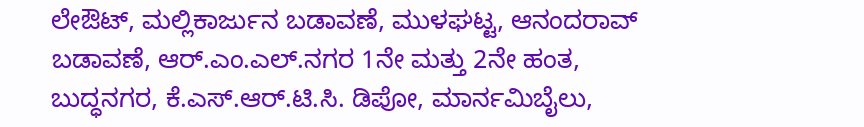ಲೇಔಟ್, ಮಲ್ಲಿಕಾರ್ಜುನ ಬಡಾವಣೆ, ಮುಳಘಟ್ಟ, ಆನಂದರಾವ್ ಬಡಾವಣೆ, ಆರ್.ಎಂ.ಎಲ್.ನಗರ 1ನೇ ಮತ್ತು 2ನೇ ಹಂತ, ಬುದ್ಧನಗರ, ಕೆ.ಎಸ್.ಆರ್.ಟಿ.ಸಿ. ಡಿಪೋ, ಮಾರ್ನಮಿಬೈಲು,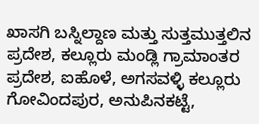ಖಾಸಗಿ ಬಸ್ನಿಲ್ದಾಣ ಮತ್ತು ಸುತ್ತಮುತ್ತಲಿನ ಪ್ರದೇಶ, ಕಲ್ಲೂರು ಮಂಡ್ಲಿ ಗ್ರಾಮಾಂತರ ಪ್ರದೇಶ, ಐಹೊಳೆ, ಅಗಸವಳ್ಳಿ ಕಲ್ಲೂರು ಗೋವಿಂದಪುರ, ಅನುಪಿನಕಟ್ಟೆ,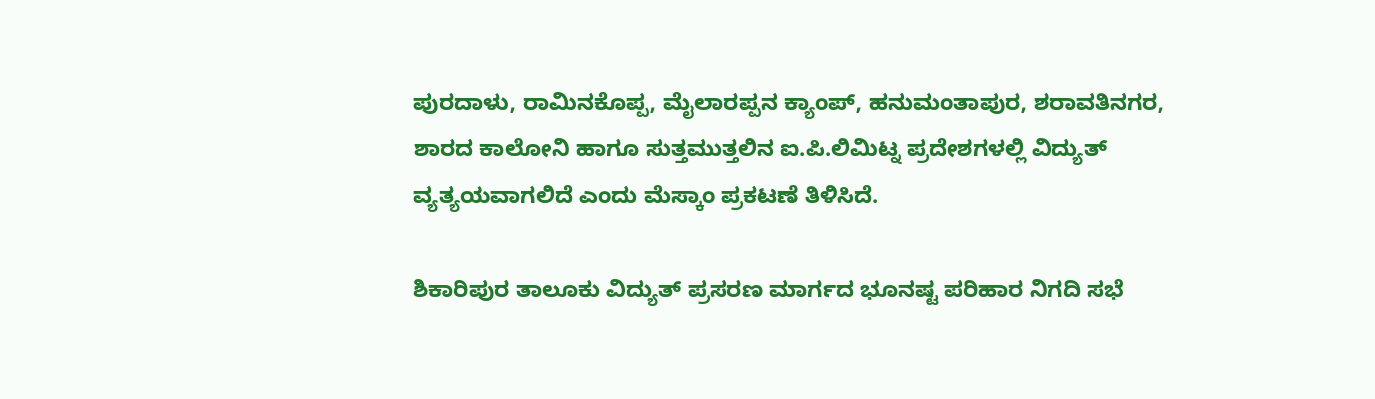ಪುರದಾಳು, ರಾಮಿನಕೊಪ್ಪ, ಮೈಲಾರಪ್ಪನ ಕ್ಯಾಂಪ್, ಹನುಮಂತಾಪುರ, ಶರಾವತಿನಗರ, ಶಾರದ ಕಾಲೋನಿ ಹಾಗೂ ಸುತ್ತಮುತ್ತಲಿನ ಐ.ಪಿ.ಲಿಮಿಟ್ನ ಪ್ರದೇಶಗಳಲ್ಲಿ ವಿದ್ಯುತ್ ವ್ಯತ್ಯಯವಾಗಲಿದೆ ಎಂದು ಮೆಸ್ಕಾಂ ಪ್ರಕಟಣೆ ತಿಳಿಸಿದೆ.

ಶಿಕಾರಿಪುರ ತಾಲೂಕು ವಿದ್ಯುತ್ ಪ್ರಸರಣ ಮಾರ್ಗದ ಭೂನಷ್ಟ ಪರಿಹಾರ ನಿಗದಿ ಸಭೆ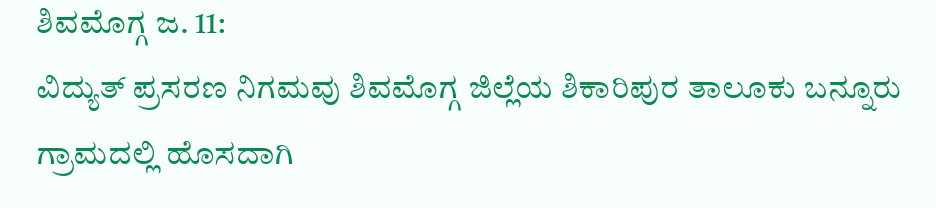ಶಿವಮೊಗ್ಗ ಜ. 11:
ವಿದ್ಯುತ್ ಪ್ರಸರಣ ನಿಗಮವು ಶಿವಮೊಗ್ಗ ಜಿಲ್ಲೆಯ ಶಿಕಾರಿಪುರ ತಾಲೂಕು ಬನ್ನೂರು ಗ್ರಾಮದಲ್ಲಿ ಹೊಸದಾಗಿ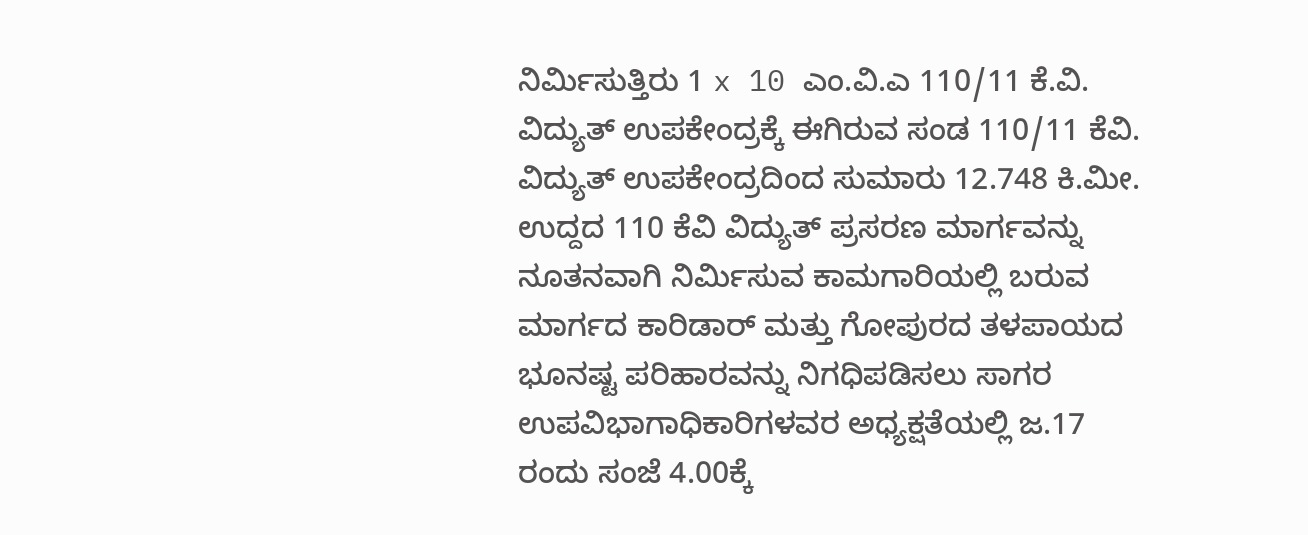ನಿರ್ಮಿಸುತ್ತಿರು 1 x 10 ಎಂ.ವಿ.ಎ 110/11 ಕೆ.ವಿ. ವಿದ್ಯುತ್ ಉಪಕೇಂದ್ರಕ್ಕೆ ಈಗಿರುವ ಸಂಡ 110/11 ಕೆವಿ. ವಿದ್ಯುತ್ ಉಪಕೇಂದ್ರದಿಂದ ಸುಮಾರು 12.748 ಕಿ.ಮೀ. ಉದ್ದದ 110 ಕೆವಿ ವಿದ್ಯುತ್ ಪ್ರಸರಣ ಮಾರ್ಗವನ್ನು ನೂತನವಾಗಿ ನಿರ್ಮಿಸುವ ಕಾಮಗಾರಿಯಲ್ಲಿ ಬರುವ ಮಾರ್ಗದ ಕಾರಿಡಾರ್ ಮತ್ತು ಗೋಪುರದ ತಳಪಾಯದ ಭೂನಷ್ಟ ಪರಿಹಾರವನ್ನು ನಿಗಧಿಪಡಿಸಲು ಸಾಗರ ಉಪವಿಭಾಗಾಧಿಕಾರಿಗಳವರ ಅಧ್ಯಕ್ಷತೆಯಲ್ಲಿ ಜ.17 ರಂದು ಸಂಜೆ 4.00ಕ್ಕೆ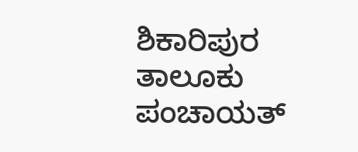ಶಿಕಾರಿಪುರ ತಾಲೂಕು ಪಂಚಾಯತ್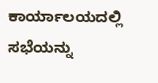ಕಾರ್ಯಾಲಯದಲ್ಲಿ ಸಭೆಯನ್ನು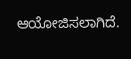ಆಯೋಜಿಸಲಾಗಿದೆ.